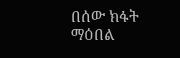በሰው ክፋት ማዕበል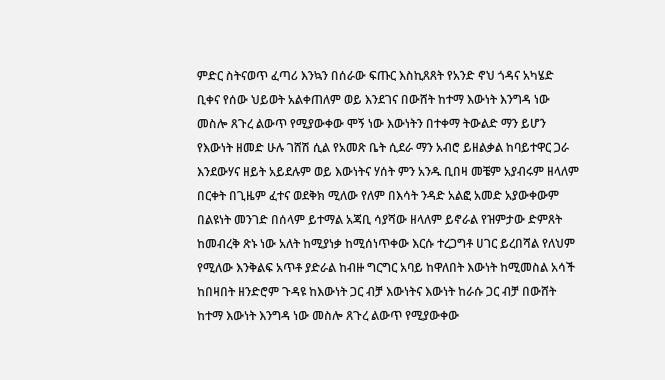ምድር ስትናወጥ ፈጣሪ እንኳን በሰራው ፍጡር እስኪጸጸት የአንድ ኖህ ጎዳና አካሄድ ቢቀና የሰው ህይወት አልቀጠለም ወይ እንደገና በውሸት ከተማ እውነት እንግዳ ነው መስሎ ጸጉረ ልውጥ የሚያውቀው ሞኝ ነው እውነትን በተቀማ ትውልድ ማን ይሆን የእውነት ዘመድ ሁሉ ገሸሽ ሲል የአመጽ ቤት ሲደራ ማን አብሮ ይዘልቃል ከባይተዋር ጋራ እንደውሃና ዘይት አይደሉም ወይ እውነትና ሃሰት ምን አንዱ ቢበዛ መቼም አያብሩም ዘላለም በርቀት በጊዜም ፈተና ወደቅክ ሚለው የለም በእሳት ንዳድ አልፎ አመድ አያውቀውም በልዩነት መንገድ በሰላም ይተማል አጃቢ ሳያሻው ዘላለም ይኖራል የዝምታው ድምጸት ከመብረቅ ጽኑ ነው አለት ከሚያነቃ ከሚሰነጥቀው እርሱ ተረጋግቶ ሀገር ይረበሻል የለህም የሚለው እንቅልፍ አጥቶ ያድራል ከብዙ ግርግር አባይ ከዋለበት እውነት ከሚመስል አሳች ከበዛበት ዘንድሮም ጉዳዩ ከእውነት ጋር ብቻ እውነትና እውነት ከራሱ ጋር ብቻ በውሸት ከተማ እውነት እንግዳ ነው መስሎ ጸጉረ ልውጥ የሚያውቀው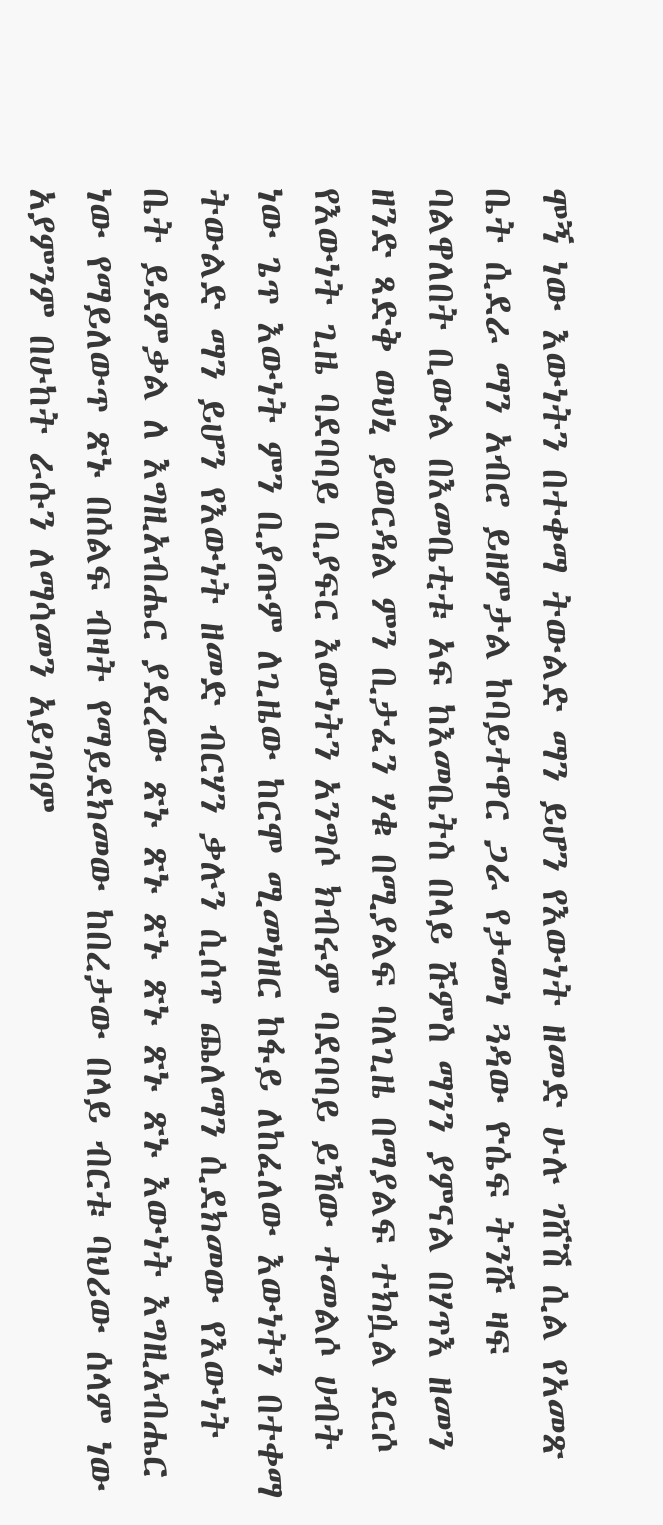ሞኝ ነው እውነትን በተቀማ ትውልድ ማን ይሆን የእውነት ዘመድ ሁሉ ገሸሽ ሲል የአመጽ ቤት ሲደራ ማን አብሮ ይዘምታል ከባይተዋር ጋራ የታመነ ጓዳው ዮሴፍ ትንሹ ዛፍ ባልዋለበት ቢውል በእመቤቲቱ አፍ ከእመቤትስ በላይ ሹምስ ማንን ያምናል በሃጥእ ዘመን ዘንድ ጻድቅ ወህኒ ይወርዳል ምን ቢታፈን ሃቁ በሚያልፍ ባለጊዜ በማያልፍ ተክሷል ደርሶ የእውነት ጊዜ ባደባባይ ቢያፍር እውነትን አንግሶ ክብሩም ባደባባይ ይኸው ተመልሶ ሀብት ነው ጌጥ እውነት ምን ቢያጡም ለጊዜው ከርሞ ሚመነዘር ከፋይ ለከፈለው እውነትን በተቀማ ትውልድ ማን ይሆን የእውነት ዘመድ ብርሃን ቃሉን ሲሰጥ ጨለማን ሲደክመው የእውነት ቤት ይደምቃል ለ እግዚአብሔር ያደረው ጽኑ ጽኑ ጽኑ ጽኑ ጽኑ ጽኑ እውነት እግዚአብሔር ነው የማይለውጥ ጽኑ በሰልፍ ብዛት የማይደክመው ከበረታው በላይ ብርቱ ባህሪው ሰላም ነው አያምንም በሁከት ራሱን ለማሳመን አይገባም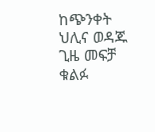ከጭንቀት ህሊና ወዳጁ ጊዜ መፍቻ ቁልፉ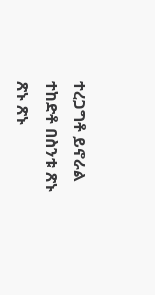ተረጋግቶ ይኖራል ተከድቶ በስንቱ ጽኑ ጽኑ ጽኑ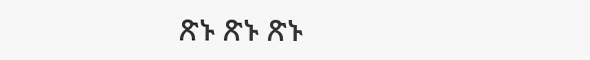ጽኑ ጽኑ ጽኑ